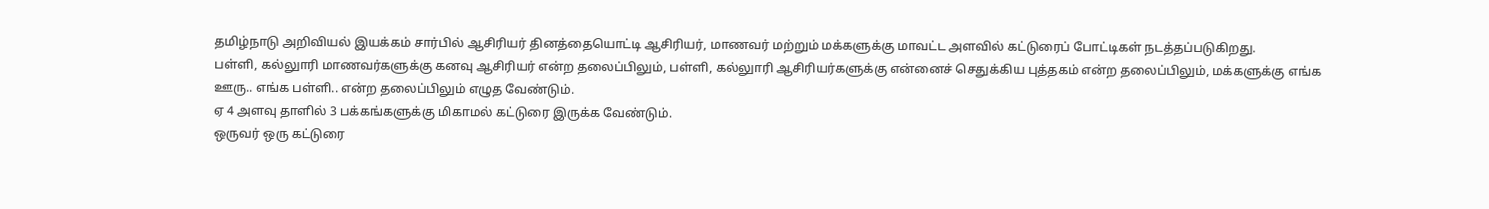தமிழ்நாடு அறிவியல் இயக்கம் சார்பில் ஆசிரியர் தினத்தையொட்டி ஆசிரியர், மாணவர் மற்றும் மக்களுக்கு மாவட்ட அளவில் கட்டுரைப் போட்டிகள் நடத்தப்படுகிறது.
பள்ளி, கல்லுாரி மாணவர்களுக்கு கனவு ஆசிரியர் என்ற தலைப்பிலும், பள்ளி, கல்லுாரி ஆசிரியர்களுக்கு என்னைச் செதுக்கிய புத்தகம் என்ற தலைப்பிலும், மக்களுக்கு எங்க ஊரு.. எங்க பள்ளி.. என்ற தலைப்பிலும் எழுத வேண்டும்.
ஏ 4 அளவு தாளில் 3 பக்கங்களுக்கு மிகாமல் கட்டுரை இருக்க வேண்டும்.
ஒருவர் ஒரு கட்டுரை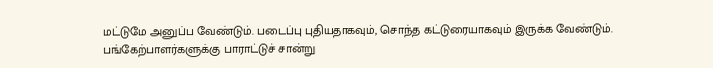மட்டுமே அனுப்ப வேண்டும். படைப்பு புதியதாகவும், சொந்த கட்டுரையாகவும் இருக்க வேண்டும். பங்கேற்பாளர்களுக்கு பாராட்டுச் சான்று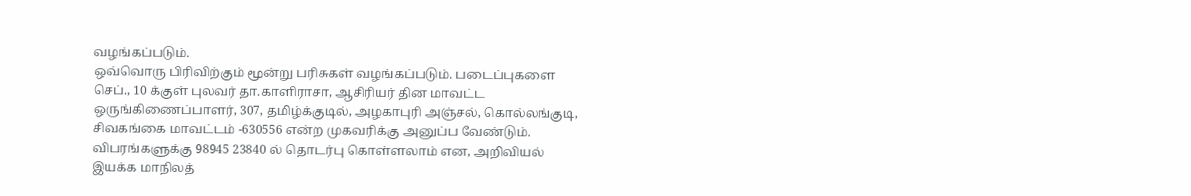வழங்கப்படும்.
ஒவ்வொரு பிரிவிற்கும் மூன்று பரிசுகள் வழங்கப்படும். படைப்புகளை செப்., 10 க்குள் புலவர் தா.காளிராசா, ஆசிரியர் தின மாவட்ட ஒருங்கிணைப்பாளர், 307, தமிழ்க்குடில், அழகாபுரி அஞ்சல், கொல்லங்குடி, சிவகங்கை மாவட்டம் -630556 என்ற முகவரிக்கு அனுப்ப வேண்டும்.
விபரங்களுக்கு 98945 23840 ல் தொடர்பு கொள்ளலாம் என, அறிவியல் இயக்க மாநிலத்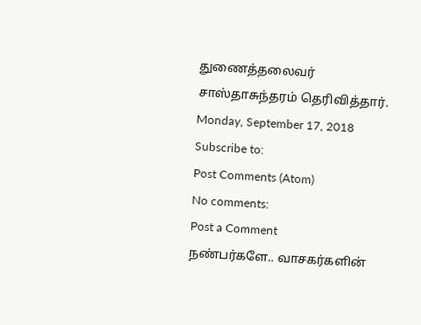துணைத்தலைவர் சாஸ்தாசுந்தரம் தெரிவித்தார்.
Monday, September 17, 2018
Subscribe to:
Post Comments (Atom)
No comments:
Post a Comment
நண்பர்களே.. வாசகர்களின்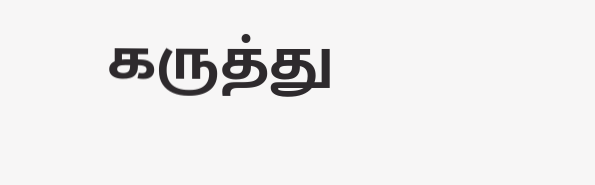கருத்து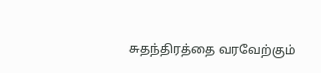சுதந்திரத்தை வரவேற்கும்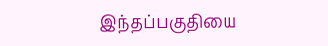இந்தப்பகுதியை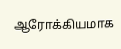ஆரோக்கியமாக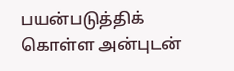பயன்படுத்திக் கொள்ள அன்புடன்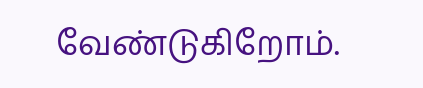வேண்டுகிறோம்.